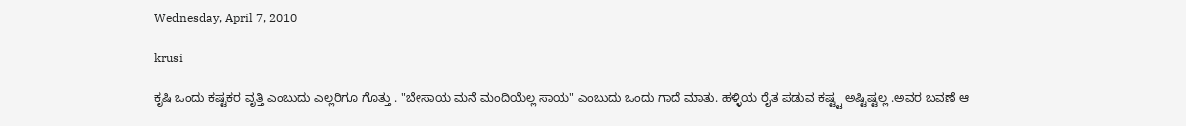Wednesday, April 7, 2010

krusi

ಕೃಷಿ ಒಂದು ಕಷ್ಟಕರ ವೃತ್ತಿ ಎಂಬುದು ಎಲ್ಲರಿಗೂ ಗೊತ್ತು . "ಬೇಸಾಯ ಮನೆ ಮಂದಿಯೆಲ್ಲ ಸಾಯ" ಎಂಬುದು ಒಂದು ಗಾದೆ ಮಾತು. ಹಳ್ಳಿಯ ರೈತ ಪಡುವ ಕಷ್ಟ್ಟ ಅಷ್ಟಿಷ್ಟಲ್ಲ .ಅವರ ಬವಣೆ ಆ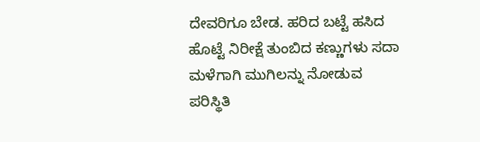ದೇವರಿಗೂ ಬೇಡ. ಹರಿದ ಬಟ್ಟೆ ಹಸಿದ ಹೊಟ್ಟೆ ನಿರೀಕ್ಷೆ ತುಂಬಿದ ಕಣ್ಣುಗಳು ಸದಾ ಮಳೆಗಾಗಿ ಮುಗಿಲನ್ನು ನೋಡುವ ಪರಿಸ್ಥಿತಿ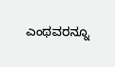ಎಂಥವರನ್ನೂ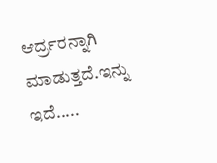ಆರ್ದ್ರರನ್ನಾಗಿ ಮಾಡುತ್ತದೆ.ಇನ್ನು ಇದೆ.....